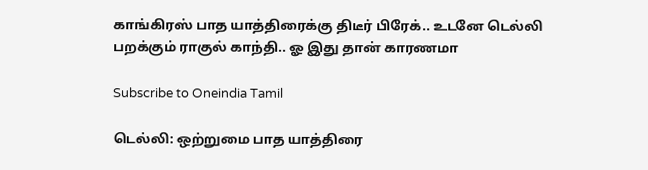காங்கிரஸ் பாத யாத்திரைக்கு திடீர் பிரேக்.. உடனே டெல்லி பறக்கும் ராகுல் காந்தி.. ஓ இது தான் காரணமா

Subscribe to Oneindia Tamil

டெல்லி: ஒற்றுமை பாத யாத்திரை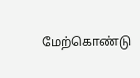மேற்கொண்டு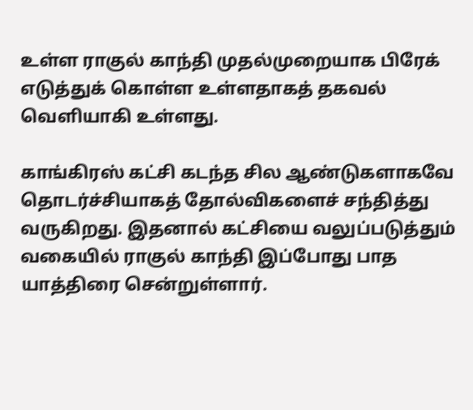உள்ள ராகுல் காந்தி முதல்முறையாக பிரேக் எடுத்துக் கொள்ள உள்ளதாகத் தகவல் வெளியாகி உள்ளது.

காங்கிரஸ் கட்சி கடந்த சில ஆண்டுகளாகவே தொடர்ச்சியாகத் தோல்விகளைச் சந்தித்து வருகிறது. இதனால் கட்சியை வலுப்படுத்தும் வகையில் ராகுல் காந்தி இப்போது பாத யாத்திரை சென்றுள்ளார்.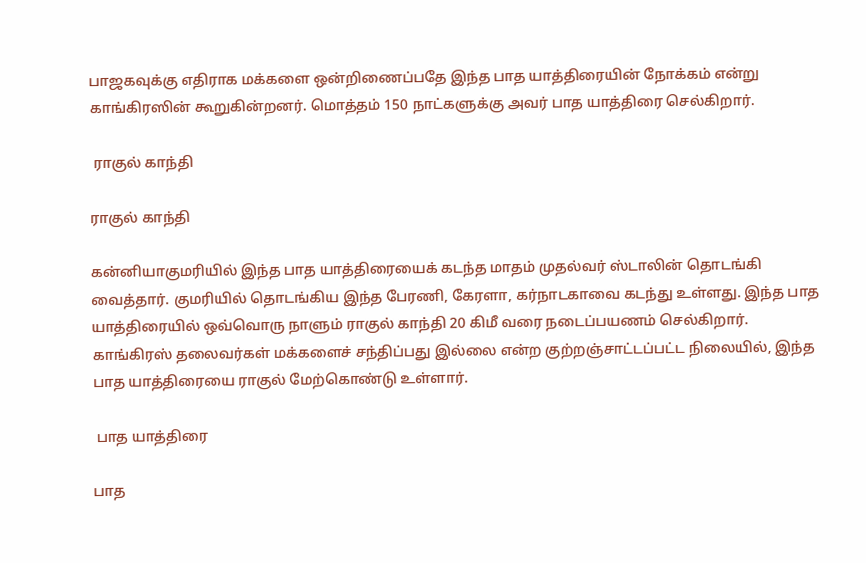பாஜகவுக்கு எதிராக மக்களை ஒன்றிணைப்பதே இந்த பாத யாத்திரையின் நோக்கம் என்று காங்கிரஸின் கூறுகின்றனர். மொத்தம் 150 நாட்களுக்கு அவர் பாத யாத்திரை செல்கிறார்.

 ராகுல் காந்தி

ராகுல் காந்தி

கன்னியாகுமரியில் இந்த பாத யாத்திரையைக் கடந்த மாதம் முதல்வர் ஸ்டாலின் தொடங்கி வைத்தார். குமரியில் தொடங்கிய இந்த பேரணி, கேரளா, கர்நாடகாவை கடந்து உள்ளது. இந்த பாத யாத்திரையில் ஒவ்வொரு நாளும் ராகுல் காந்தி 20 கிமீ வரை நடைப்பயணம் செல்கிறார். காங்கிரஸ் தலைவர்கள் மக்களைச் சந்திப்பது இல்லை என்ற குற்றஞ்சாட்டப்பட்ட நிலையில், இந்த பாத யாத்திரையை ராகுல் மேற்கொண்டு உள்ளார்.

 பாத யாத்திரை

பாத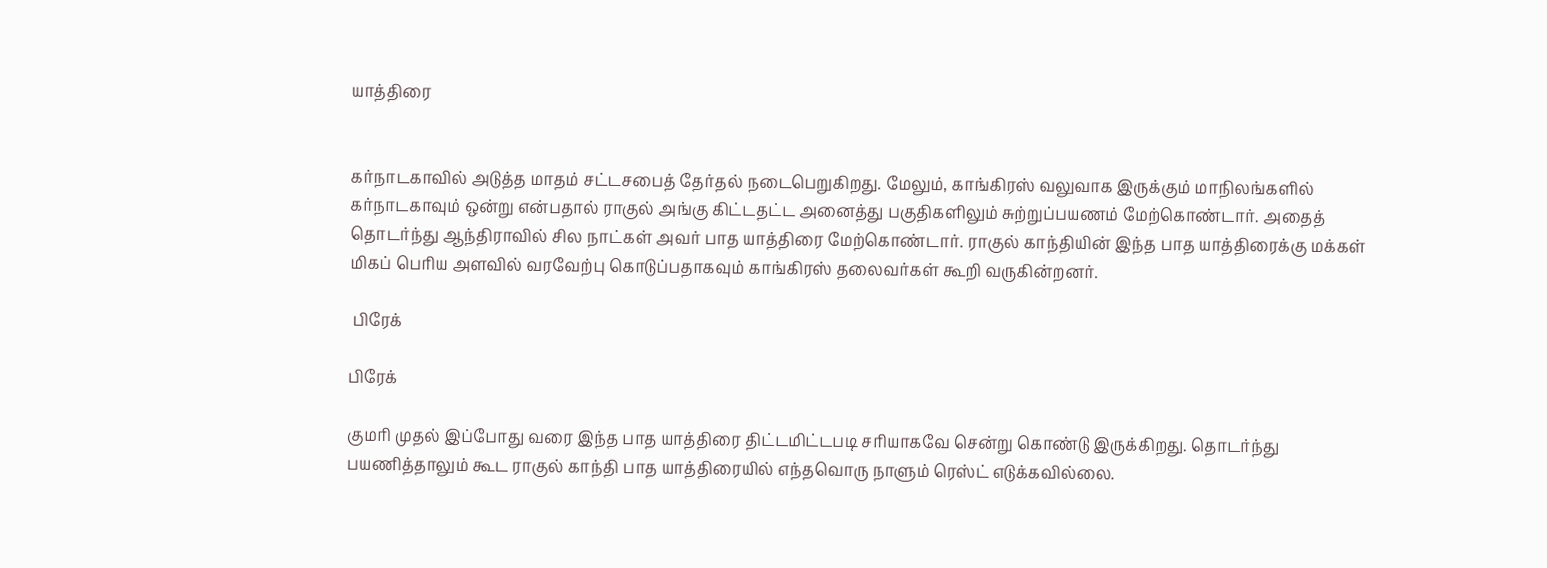யாத்திரை


கர்நாடகாவில் அடுத்த மாதம் சட்டசபைத் தேர்தல் நடைபெறுகிறது. மேலும், காங்கிரஸ் வலுவாக இருக்கும் மாநிலங்களில் கர்நாடகாவும் ஒன்று என்பதால் ராகுல் அங்கு கிட்டதட்ட அனைத்து பகுதிகளிலும் சுற்றுப்பயணம் மேற்கொண்டார். அதைத் தொடர்ந்து ஆந்திராவில் சில நாட்கள் அவர் பாத யாத்திரை மேற்கொண்டார். ராகுல் காந்தியின் இந்த பாத யாத்திரைக்கு மக்கள் மிகப் பெரிய அளவில் வரவேற்பு கொடுப்பதாகவும் காங்கிரஸ் தலைவர்கள் கூறி வருகின்றனர்.

 பிரேக்

பிரேக்

குமரி முதல் இப்போது வரை இந்த பாத யாத்திரை திட்டமிட்டபடி சரியாகவே சென்று கொண்டு இருக்கிறது. தொடர்ந்து பயணித்தாலும் கூட ராகுல் காந்தி பாத யாத்திரையில் எந்தவொரு நாளும் ரெஸ்ட் எடுக்கவில்லை.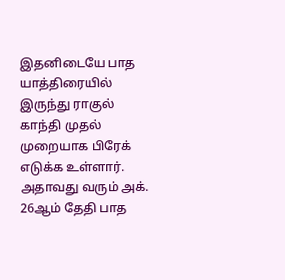இதனிடையே பாத யாத்திரையில் இருந்து ராகுல் காந்தி முதல் முறையாக பிரேக் எடுக்க உள்ளார். அதாவது வரும் அக். 26ஆம் தேதி பாத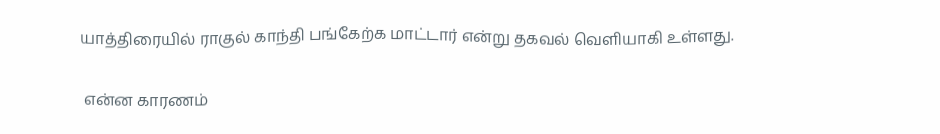யாத்திரையில் ராகுல் காந்தி பங்கேற்க மாட்டார் என்று தகவல் வெளியாகி உள்ளது.

 என்ன காரணம்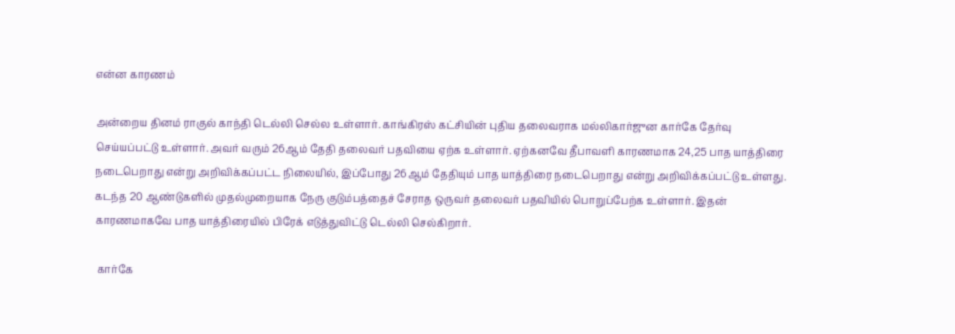என்ன காரணம்

அன்றைய தினம் ராகுல் காந்தி டெல்லி செல்ல உள்ளார். காங்கிரஸ் கட்சியின் புதிய தலைவராக மல்லிகார்ஜுன கார்கே தேர்வு செய்யப்பட்டு உள்ளார். அவர் வரும் 26ஆம் தேதி தலைவர் பதவியை ஏற்க உள்ளார். ஏற்கனவே தீபாவளி காரணமாக 24,25 பாத யாத்திரை நடைபெறாது என்று அறிவிக்கப்பட்ட நிலையில், இப்போது 26ஆம் தேதியும் பாத யாத்திரை நடைபெறாது என்று அறிவிக்கப்பட்டு உள்ளது. கடந்த 20 ஆண்டுகளில் முதல்முறையாக நேரு குடும்பத்தைச் சேராத ஒருவர் தலைவர் பதவியில் பொறுப்பேற்க உள்ளார். இதன் காரணமாகவே பாத யாத்திரையில் பிரேக் எடுத்துவிட்டு டெல்லி செல்கிறார்.

 கார்கே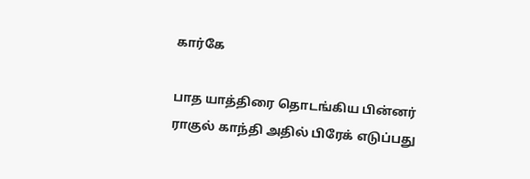கார்கே

பாத யாத்திரை தொடங்கிய பின்னர் ராகுல் காந்தி அதில் பிரேக் எடுப்பது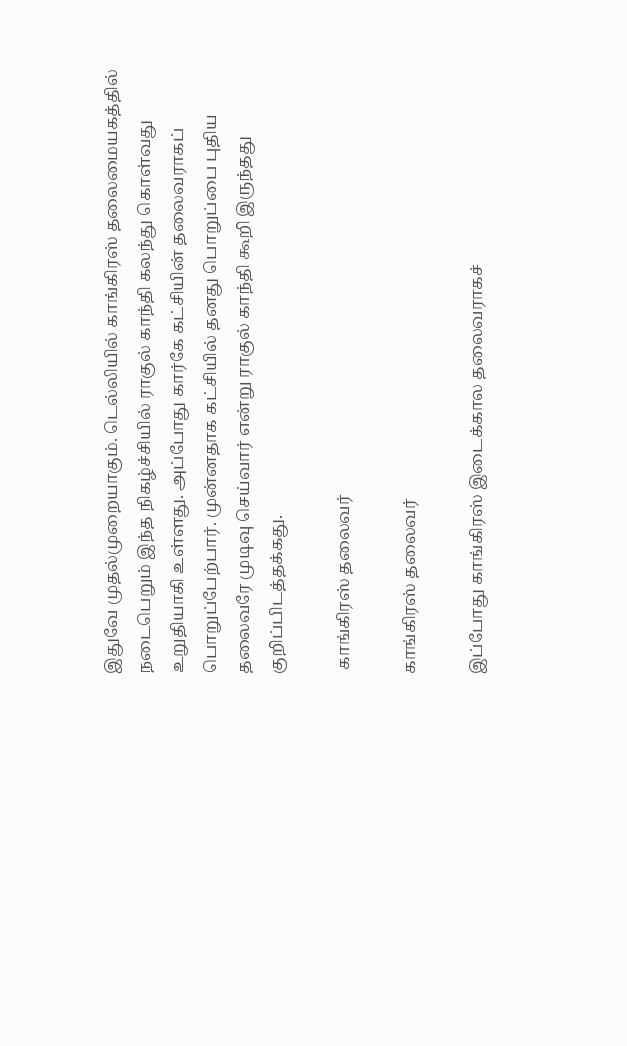இதுவே முதல்முறையாகும். டெல்லியில் காங்கிரஸ் தலைமையகத்தில் நடைபெறும் இந்த நிகழ்ச்சியில் ராகுல் காந்தி கலந்து கொள்வது உறுதியாகி உள்ளது. அப்போது கார்கே கட்சியின் தலைவராகப் பொறுப்பேற்பார். முன்னதாக கட்சியில் தனது பொறுப்பை புதிய தலைவரே முடிவு செய்வார் என்று ராகுல் காந்தி கூறி இருந்தது குறிப்பிடத்தக்கது.

 காங்கிரஸ் தலைவர்

காங்கிரஸ் தலைவர்

இப்போது காங்கிரஸ் இடைக்கால தலைவராகச்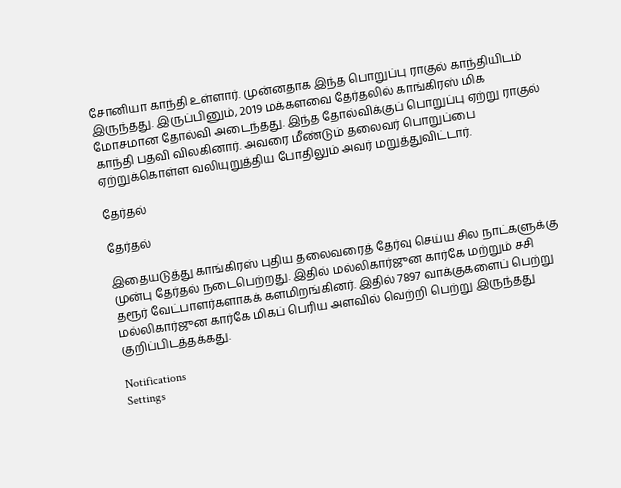சோனியா காந்தி உள்ளார். முன்னதாக இந்த பொறுப்பு ராகுல் காந்தியிடம் இருந்தது. இருப்பினும், 2019 மக்களவை தேர்தலில் காங்கிரஸ் மிக மோசமான தோல்வி அடைந்தது. இந்த தோல்விக்குப் பொறுப்பு ஏற்று ராகுல் காந்தி பதவி விலகினார். அவரை மீண்டும் தலைவர் பொறுப்பை ஏற்றுக்கொள்ள வலியுறுத்திய போதிலும் அவர் மறுத்துவிட்டார்.

தேர்தல்

தேர்தல்

இதையடுத்து காங்கிரஸ் புதிய தலைவரைத் தேர்வு செய்ய சில நாட்களுக்கு முன்பு தேர்தல் நடைபெற்றது. இதில் மல்லிகார்ஜுன கார்கே மற்றும் சசி தரூர் வேட்பாளர்களாகக் களமிறங்கினர். இதில் 7897 வாக்குகளைப் பெற்று மல்லிகார்ஜுன கார்கே மிகப் பெரிய அளவில் வெற்றி பெற்று இருந்தது குறிப்பிடத்தக்கது.

Notifications
Settings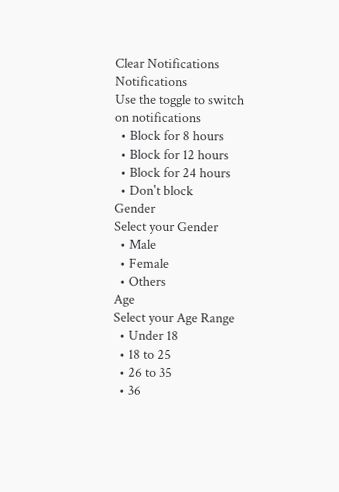Clear Notifications
Notifications
Use the toggle to switch on notifications
  • Block for 8 hours
  • Block for 12 hours
  • Block for 24 hours
  • Don't block
Gender
Select your Gender
  • Male
  • Female
  • Others
Age
Select your Age Range
  • Under 18
  • 18 to 25
  • 26 to 35
  • 36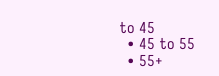to 45
  • 45 to 55
  • 55+